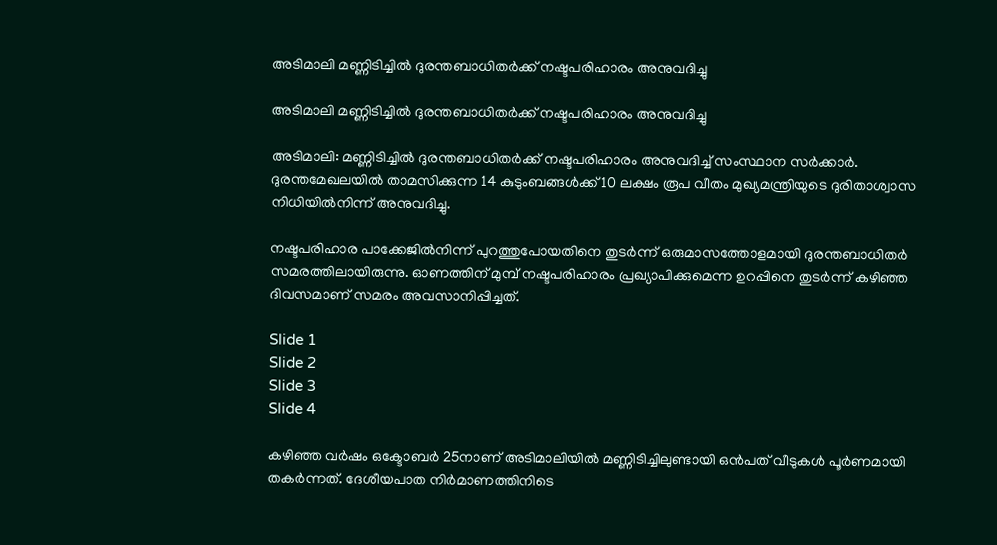അടിമാലി മണ്ണിടിച്ചിൽ ദുരന്തബാധിതർക്ക് നഷ്ടപരിഹാരം അനുവദിച്ചു

അടിമാലി മണ്ണിടിച്ചിൽ ദുരന്തബാധിതർക്ക് നഷ്ടപരിഹാരം അനുവദിച്ചു

അടിമാലി: മണ്ണിടിച്ചിൽ ദുരന്തബാധിതർക്ക് നഷ്ടപരിഹാരം അനുവദിച്ച് സംസ്ഥാന സർക്കാർ. ദുരന്തമേഖലയിൽ താമസിക്കുന്ന 14 കുടുംബങ്ങൾക്ക് 10 ലക്ഷം രൂപ വീതം മുഖ്യമന്ത്രിയുടെ ദുരിതാശ്വാസ നിധിയിൽനിന്ന് അനുവദിച്ചു.

നഷ്ടപരിഹാര പാക്കേജിൽനിന്ന് പുറത്തുപോയതിനെ തുടർന്ന് ഒരുമാസത്തോളമായി ദുരന്തബാധിതർ സമരത്തിലായിരുന്നു. ഓണത്തിന് മുമ്പ് നഷ്ടപരിഹാരം പ്രഖ്യാപിക്കുമെന്ന ഉറപ്പിനെ തുടർന്ന് കഴിഞ്ഞ ദിവസമാണ് സമരം അവസാനിപ്പിച്ചത്.

Slide 1
Slide 2
Slide 3
Slide 4

കഴിഞ്ഞ വർഷം ഒക്ടോബർ 25നാണ് അടിമാലിയിൽ മണ്ണിടിച്ചിലുണ്ടായി ഒൻപത് വീടുകൾ പൂർണമായി തകർന്നത്. ദേശീയപാത നിർമാണത്തിനിടെ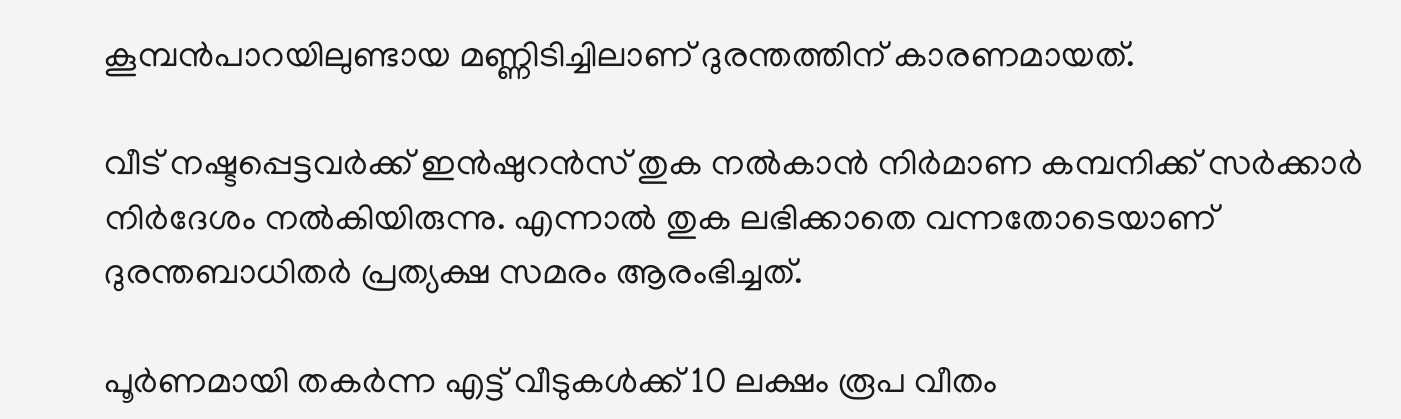കൂമ്പൻപാറയിലുണ്ടായ മണ്ണിടിച്ചിലാണ് ദുരന്തത്തിന് കാരണമായത്.

വീട് നഷ്ടപ്പെട്ടവർക്ക് ഇൻഷുറൻസ് തുക നൽകാൻ നിർമാണ കമ്പനിക്ക് സർക്കാർ നിർദേശം നൽകിയിരുന്നു. എന്നാൽ തുക ലഭിക്കാതെ വന്നതോടെയാണ് ദുരന്തബാധിതർ പ്രത്യക്ഷ സമരം ആരംഭിച്ചത്.

പൂർണമായി തകർന്ന എട്ട് വീടുകൾക്ക് 10 ലക്ഷം രൂപ വീതം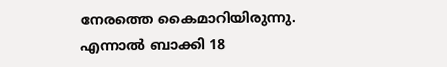നേരത്തെ കൈമാറിയിരുന്നു. എന്നാൽ ബാക്കി 18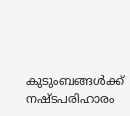കുടുംബങ്ങൾക്ക് നഷ്ടപരിഹാരം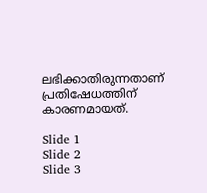ലഭിക്കാതിരുന്നതാണ് പ്രതിഷേധത്തിന് കാരണമായത്.

Slide 1
Slide 2
Slide 3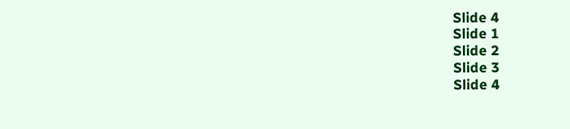Slide 4
Slide 1
Slide 2
Slide 3
Slide 4